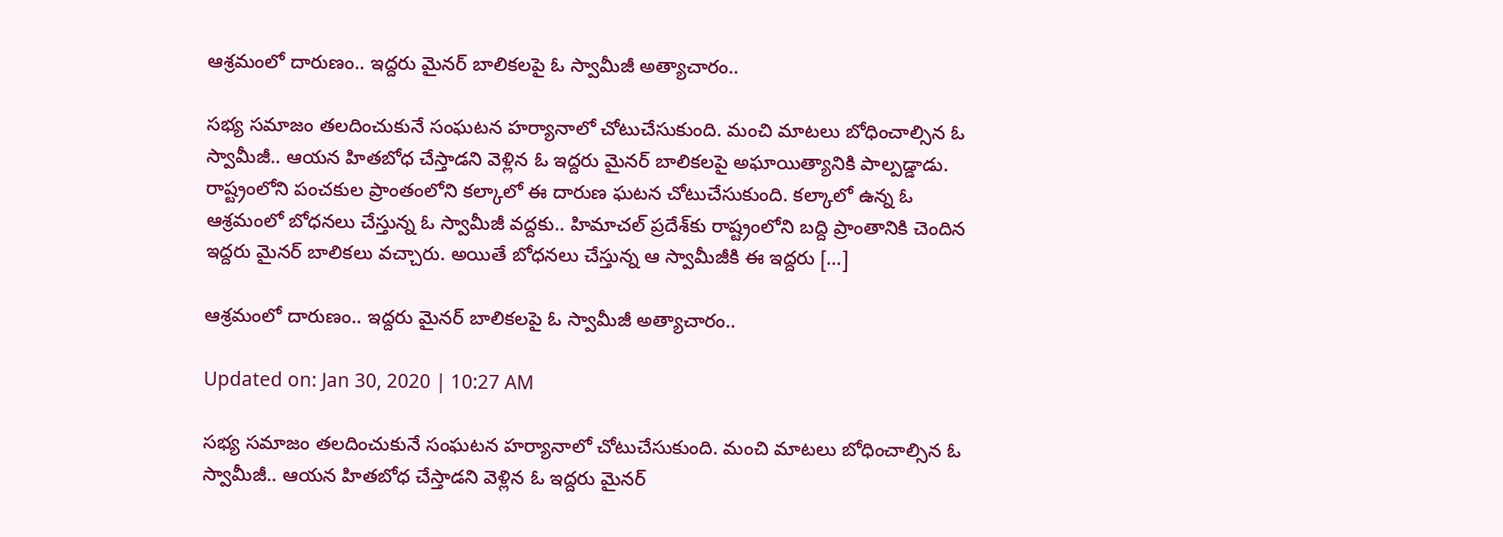ఆశ్రమంలో దారుణం.. ఇద్దరు మైనర్‌ బాలికలపై ఓ స్వామీజీ అత్యాచారం..

సభ్య సమాజం తలదించుకునే సంఘటన హర్యానాలో చోటుచేసుకుంది. మంచి మాటలు బోధించాల్సిన ఓ స్వామీజీ.. ఆయన హితబోధ చేస్తాడని వెళ్లిన ఓ ఇద్దరు మైనర్ బాలికలపై అఘాయిత్యానికి పాల్పడ్డాడు. రాష్ట్రంలోని పంచకుల ప్రాంతంలోని కల్కాలో ఈ దారుణ ఘటన చోటుచేసుకుంది. కల్కాలో ఉన్న ఓ ఆశ్రమంలో బోధనలు చేస్తున్న ఓ స్వామీజీ వద్దకు.. హిమాచల్ ప్రదేశ్‌కు రాష్ట్రంలోని బద్ది ప్రాంతానికి చెందిన ఇద్దరు మైనర్ బాలికలు వచ్చారు. అయితే బోధనలు చేస్తున్న ఆ స్వామీజీకి ఈ ఇద్దరు […]

ఆశ్రమంలో దారుణం.. ఇద్దరు మైనర్‌ బాలికలపై ఓ స్వామీజీ అత్యాచారం..

Updated on: Jan 30, 2020 | 10:27 AM

సభ్య సమాజం తలదించుకునే సంఘటన హర్యానాలో చోటుచేసుకుంది. మంచి మాటలు బోధించాల్సిన ఓ స్వామీజీ.. ఆయన హితబోధ చేస్తాడని వెళ్లిన ఓ ఇద్దరు మైనర్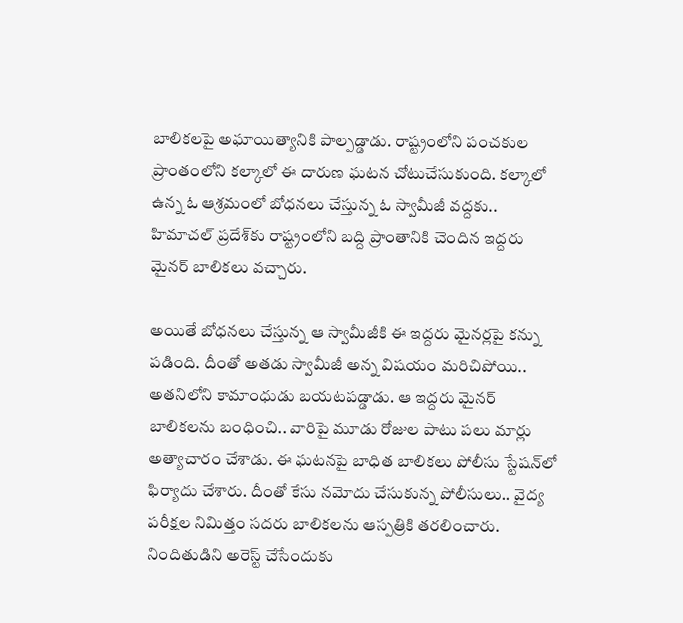బాలికలపై అఘాయిత్యానికి పాల్పడ్డాడు. రాష్ట్రంలోని పంచకుల ప్రాంతంలోని కల్కాలో ఈ దారుణ ఘటన చోటుచేసుకుంది. కల్కాలో ఉన్న ఓ ఆశ్రమంలో బోధనలు చేస్తున్న ఓ స్వామీజీ వద్దకు.. హిమాచల్ ప్రదేశ్‌కు రాష్ట్రంలోని బద్ది ప్రాంతానికి చెందిన ఇద్దరు మైనర్ బాలికలు వచ్చారు.

అయితే బోధనలు చేస్తున్న ఆ స్వామీజీకి ఈ ఇద్దరు మైనర్లపై కన్ను పడింది. దీంతో అతడు స్వామీజీ అన్న విషయం మరిచిపోయి.. అతనిలోని కామాంధుడు బయటపడ్డాడు. ఆ ఇద్దరు మైనర్ బాలికలను బంధించి.. వారిపై మూడు రోజుల పాటు పలు మార్లు అత్యాచారం చేశాడు. ఈ ఘటనపై బాధిత బాలికలు పోలీసు స్టేషన్‌లో ఫిర్యాదు చేశారు. దీంతో కేసు నమోదు చేసుకున్న పోలీసులు.. వైద్య పరీక్షల నిమిత్తం సదరు బాలికలను ఆస్పత్రికి తరలించారు. నిందితుడిని అరెస్ట్ చేసేందుకు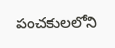పంచకులలోని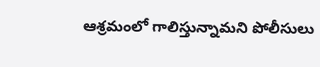ఆశ్రమంలో గాలిస్తున్నామని పోలీసులు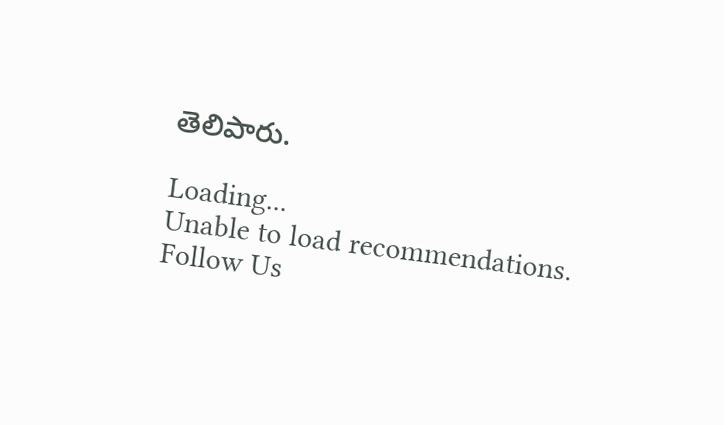తెలిపారు.

Loading...
Unable to load recommendations.
Follow Us